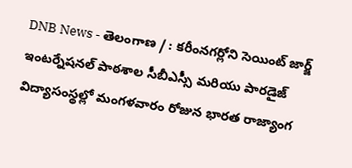DNB News - తెలంగాణ / : కరీంనగర్లోని సెయింట్ జార్జ్ ఇంటర్నేషనల్ పాఠశాల సీబీఎస్సీ మరియు పారడైజ్ విద్యాసంస్థల్లో మంగళవారం రోజున భారత రాజ్యాంగ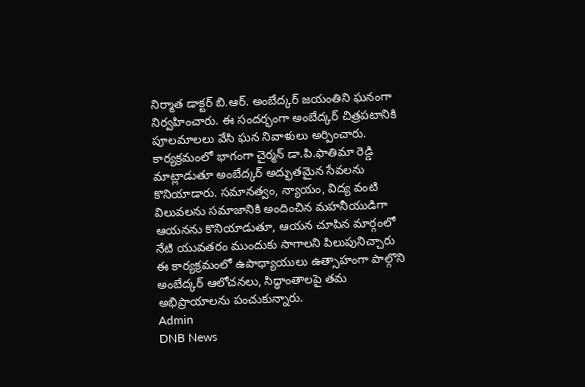నిర్మాత డాక్టర్ బి.ఆర్. అంబేద్కర్ జయంతిని ఘనంగా నిర్వహించారు. ఈ సందర్భంగా అంబేద్కర్ చిత్రపటానికి పూలమాలలు వేసి ఘన నివాళులు అర్పించారు. కార్యక్రమంలో భాగంగా చైర్మన్ డా.పి.ఫాతిమా రెడ్డి మాట్లాడుతూ అంబేద్కర్ అద్భుతమైన సేవలను కొనియాడారు. సమానత్వం, న్యాయం, విద్య వంటి విలువలను సమాజానికి అందించిన మహనీయుడిగా ఆయనను కొనియాడుతూ, ఆయన చూపిన మార్గంలో నేటి యువతరం ముందుకు సాగాలని పిలుపునిచ్చారు ఈ కార్యక్రమంలో ఉపాధ్యాయులు ఉత్సాహంగా పాల్గొని అంబేద్కర్ ఆలోచనలు, సిద్ధాంతాలపై తమ అభిప్రాయాలను పంచుకున్నారు.
Admin
DNB News